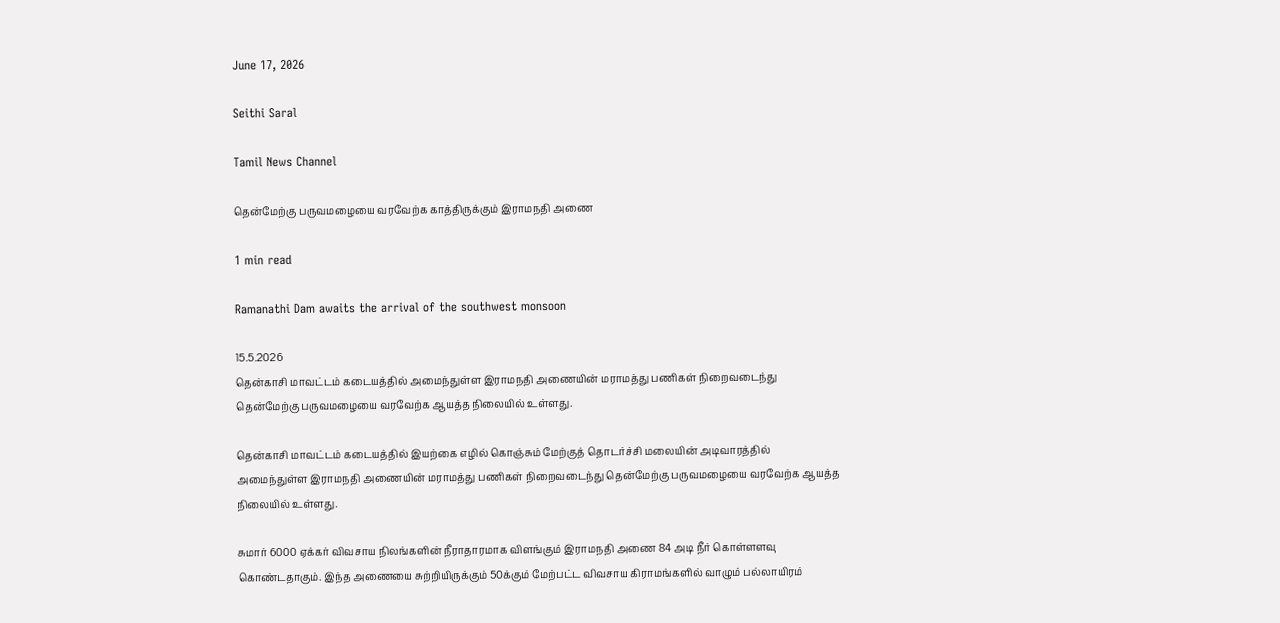June 17, 2026

Seithi Saral

Tamil News Channel

தென்மேற்கு பருவமழையை வரவேற்க காத்திருக்கும் இராமநதி அணை

1 min read

Ramanathi Dam awaits the arrival of the southwest monsoon

15.5.2026
தென்காசி மாவட்டம் கடையத்தில் அமைந்துள்ள இராமநதி அணையின் மராமத்து பணிகள் நிறைவடைந்து தென்மேற்கு பருவமழையை வரவேற்க ஆயத்த நிலையில் உள்ளது.

தென்காசி மாவட்டம் கடையத்தில் இயற்கை எழில் கொஞ்சும் மேற்குத் தொடர்ச்சி மலையின் அடிவாரத்தில் அமைந்துள்ள இராமநதி அணையின் மராமத்து பணிகள் நிறைவடைந்து தென்மேற்கு பருவமழையை வரவேற்க ஆயத்த நிலையில் உள்ளது.

சுமார் 6000 ஏக்கர் விவசாய நிலங்களின் நீராதாரமாக விளங்கும் இராமநதி அணை 84 அடி நீர் கொள்ளளவு கொண்டதாகும். இந்த அணையை சுற்றியிருக்கும் 50க்கும் மேற்பட்ட விவசாய கிராமங்களில் வாழும் பல்லாயிரம்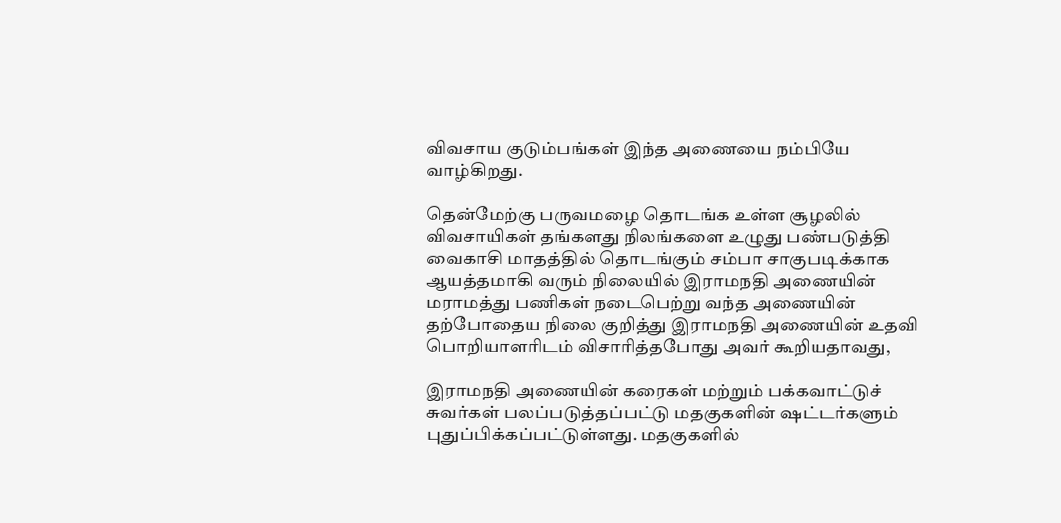விவசாய குடும்பங்கள் இந்த அணையை நம்பியே வாழ்கிறது.

தென்மேற்கு பருவமழை தொடங்க உள்ள சூழலில் விவசாயிகள் தங்களது நிலங்களை உழுது பண்படுத்தி வைகாசி மாதத்தில் தொடங்கும் சம்பா சாகுபடிக்காக ஆயத்தமாகி வரும் நிலையில் இராமநதி அணையின் மராமத்து பணிகள் நடைபெற்று வந்த அணையின் தற்போதைய நிலை குறித்து இராமநதி அணையின் உதவி பொறியாளரிடம் விசாரித்தபோது அவர் கூறியதாவது,

இராமநதி அணையின் கரைகள் மற்றும் பக்கவாட்டுச் சுவர்கள் பலப்படுத்தப்பட்டு மதகுகளின் ஷட்டர்களும் புதுப்பிக்கப்பட்டுள்ளது. மதகுகளில்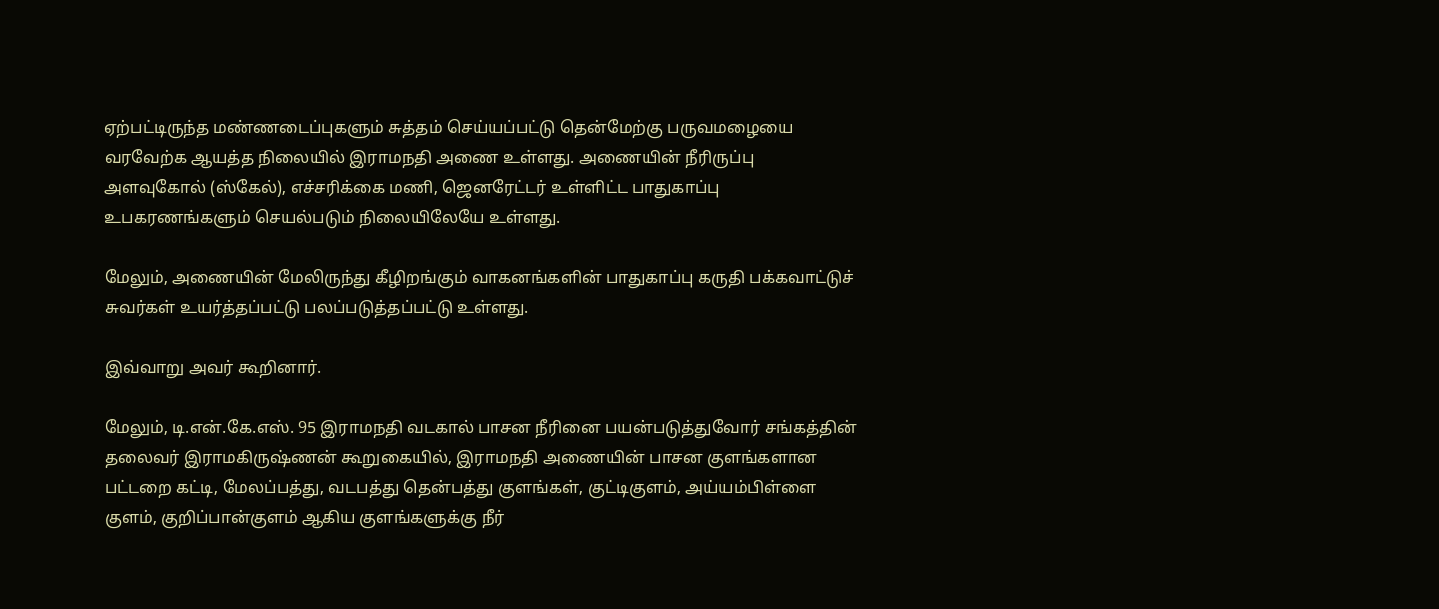ஏற்பட்டிருந்த மண்ணடைப்புகளும் சுத்தம் செய்யப்பட்டு தென்மேற்கு பருவமழையை வரவேற்க ஆயத்த நிலையில் இராமநதி அணை உள்ளது. அணையின் நீரிருப்பு அளவுகோல் (ஸ்கேல்), எச்சரிக்கை மணி, ஜெனரேட்டர் உள்ளிட்ட பாதுகாப்பு உபகரணங்களும் செயல்படும் நிலையிலேயே உள்ளது.

மேலும், அணையின் மேலிருந்து கீழிறங்கும் வாகனங்களின் பாதுகாப்பு கருதி பக்கவாட்டுச் சுவர்கள் உயர்த்தப்பட்டு பலப்படுத்தப்பட்டு உள்ளது.

இவ்வாறு அவர் கூறினார்.

மேலும், டி.என்.கே.எஸ். 95 இராமநதி வடகால் பாசன நீரினை பயன்படுத்துவோர் சங்கத்தின் தலைவர் இராமகிருஷ்ணன் கூறுகையில், இராமநதி அணையின் பாசன குளங்களான பட்டறை கட்டி, மேலப்பத்து, வடபத்து தென்பத்து குளங்கள், குட்டிகுளம், அய்யம்பிள்ளை குளம், குறிப்பான்குளம் ஆகிய குளங்களுக்கு நீர்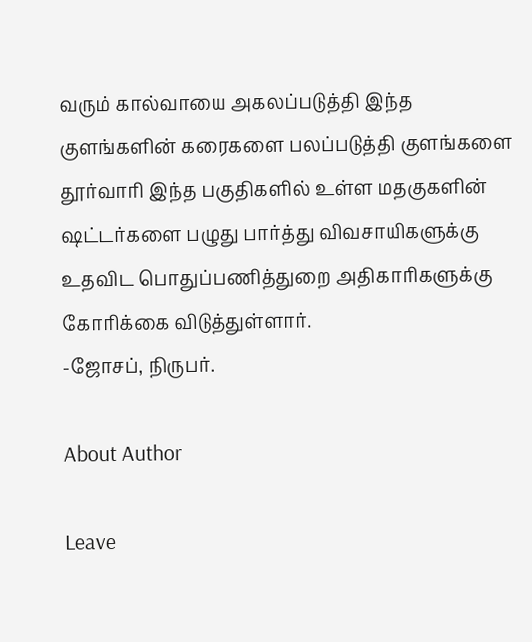வரும் கால்வாயை அகலப்படுத்தி இந்த குளங்களின் கரைகளை பலப்படுத்தி குளங்களை தூர்வாரி இந்த பகுதிகளில் உள்ள மதகுகளின் ஷட்டர்களை பழுது பார்த்து விவசாயிகளுக்கு உதவிட பொதுப்பணித்துறை அதிகாரிகளுக்கு கோரிக்கை விடுத்துள்ளார்.
-ஜோசப், நிருபர்.

About Author

Leave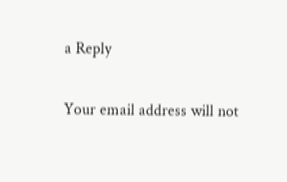a Reply

Your email address will not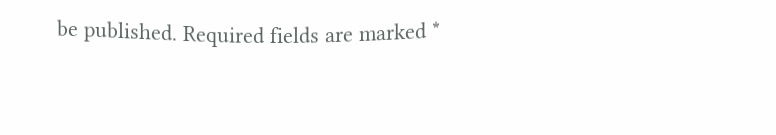be published. Required fields are marked *